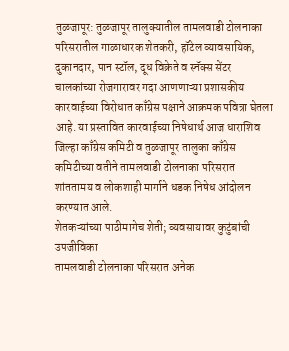तुळजापूर: तुळजापूर तालुक्यातील तामलवाडी टोलनाका परिसरातील गाळाधारक शेतकरी, हॉटेल व्यावसायिक, दुकानदार, पान स्टॉल, दूध विक्रेते व स्नॅक्स सेंटर चालकांच्या रोजगारावर गदा आणणाऱ्या प्रशासकीय कारवाईच्या विरोधात काँग्रेस पक्षाने आक्रमक पवित्रा घेतला आहे. या प्रस्तावित कारवाईच्या निषेधार्थ आज धाराशिव जिल्हा काँग्रेस कमिटी व तुळजापूर तालुका काँग्रेस कमिटीच्या वतीने तामलवाडी टोलनाका परिसरात शांततामय व लोकशाही मार्गाने धडक निषेध आंदोलन करण्यात आले.
शेतकऱ्यांच्या पाठीमागेच शेती; व्यवसायावर कुटुंबांची उपजीविका
तामलवाडी टोलनाका परिसरात अनेक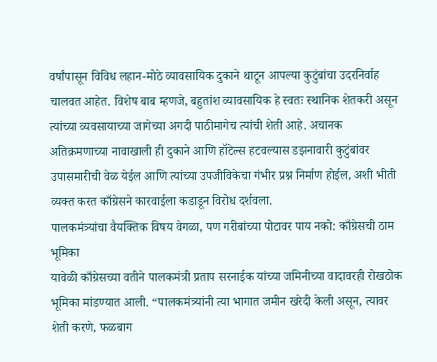वर्षांपासून विविध लहान-मोठे व्यावसायिक दुकाने थाटून आपल्या कुटुंबांचा उदरनिर्वाह चालवत आहेत. विशेष बाब म्हणजे, बहुतांश व्यावसायिक हे स्वतः स्थानिक शेतकरी असून त्यांच्या व्यवसायाच्या जागेच्या अगदी पाठीमागेच त्यांची शेती आहे. अचानक अतिक्रमणाच्या नावाखाली ही दुकाने आणि हॉटेल्स हटवल्यास डझनावारी कुटुंबांवर उपासमारीची वेळ येईल आणि त्यांच्या उपजीविकेचा गंभीर प्रश्न निर्माण होईल, अशी भीती व्यक्त करत काँग्रेसने कारवाईला कडाडून विरोध दर्शवला.
पालकमंत्र्यांचा वैयक्तिक विषय वेगळा, पण गरीबांच्या पोटावर पाय नको: काँग्रेसची ठाम भूमिका
यावेळी काँग्रेसच्या वतीने पालकमंत्री प्रताप सरनाईक यांच्या जमिनीच्या वादावरही रोखठोक भूमिका मांडण्यात आली. “पालकमंत्र्यांनी त्या भागात जमीन खरेदी केली असून, त्यावर शेती करणे, फळबाग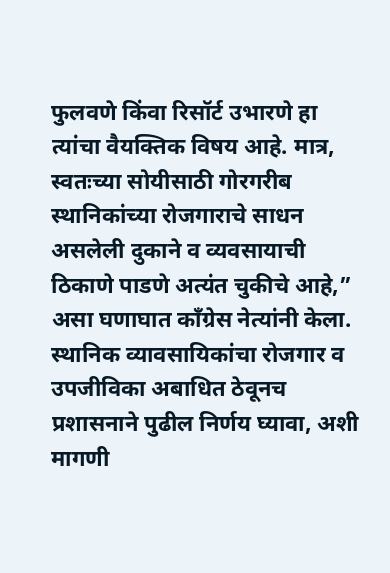फुलवणे किंवा रिसॉर्ट उभारणे हा त्यांचा वैयक्तिक विषय आहे. मात्र, स्वतःच्या सोयीसाठी गोरगरीब स्थानिकांच्या रोजगाराचे साधन असलेली दुकाने व व्यवसायाची ठिकाणे पाडणे अत्यंत चुकीचे आहे,” असा घणाघात काँग्रेस नेत्यांनी केला. स्थानिक व्यावसायिकांचा रोजगार व उपजीविका अबाधित ठेवूनच प्रशासनाने पुढील निर्णय घ्यावा, अशी मागणी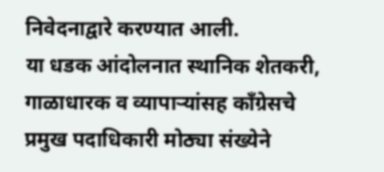निवेदनाद्वारे करण्यात आली.
या धडक आंदोलनात स्थानिक शेतकरी, गाळाधारक व व्यापाऱ्यांसह काँग्रेसचे प्रमुख पदाधिकारी मोठ्या संख्येने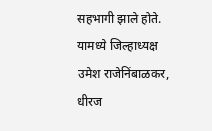सहभागी झाले होते. यामध्ये जिल्हाध्यक्ष उमेश राजेनिंबाळकर, धीरज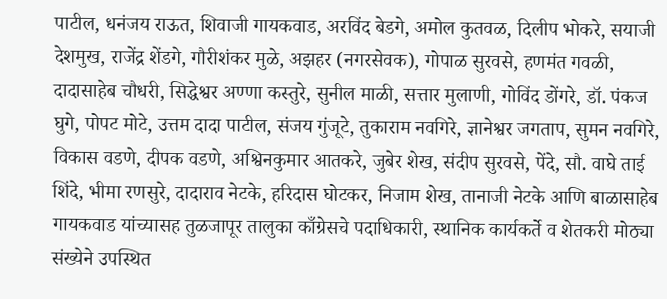पाटील, धनंजय राऊत, शिवाजी गायकवाड, अरविंद बेडगे, अमोल कुतवळ, दिलीप भोकरे, सयाजी देशमुख, राजेंद्र शेंडगे, गौरीशंकर मुळे, अझहर (नगरसेवक), गोपाळ सुरवसे, हणमंत गवळी, दादासाहेब चौधरी, सिद्धेश्वर अण्णा कस्तुरे, सुनील माळी, सत्तार मुलाणी, गोविंद डोंगरे, डॉ. पंकज घुगे, पोपट मोटे, उत्तम दादा पाटील, संजय गुंजूटे, तुकाराम नवगिरे, ज्ञानेश्वर जगताप, सुमन नवगिरे, विकास वडणे, दीपक वडणे, अश्विनकुमार आतकरे, जुबेर शेख, संदीप सुरवसे, पेंदे, सौ. वाघे ताई शिंदे, भीमा रणसुरे, दादाराव नेटके, हरिदास घोटकर, निजाम शेख, तानाजी नेटके आणि बाळासाहेब गायकवाड यांच्यासह तुळजापूर तालुका काँग्रेसचे पदाधिकारी, स्थानिक कार्यकर्ते व शेतकरी मोठ्या संख्येने उपस्थित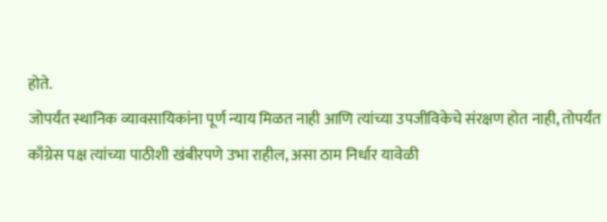होते.
जोपर्यंत स्थानिक व्यावसायिकांना पूर्ण न्याय मिळत नाही आणि त्यांच्या उपजीविकेचे संरक्षण होत नाही, तोपर्यंत काँग्रेस पक्ष त्यांच्या पाठीशी खंबीरपणे उभा राहील, असा ठाम निर्धार यावेळी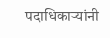पदाधिकाऱ्यांनी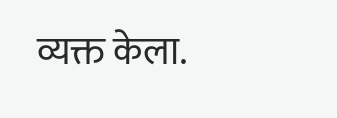व्यक्त केला.